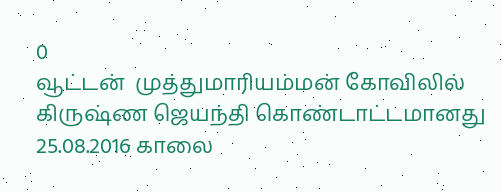0
வூட்டன்  முத்துமாரியம்மன் கோவிலில் கிருஷ்ண ஜெயந்தி கொண்டாட்டமானது 25.08.2016 காலை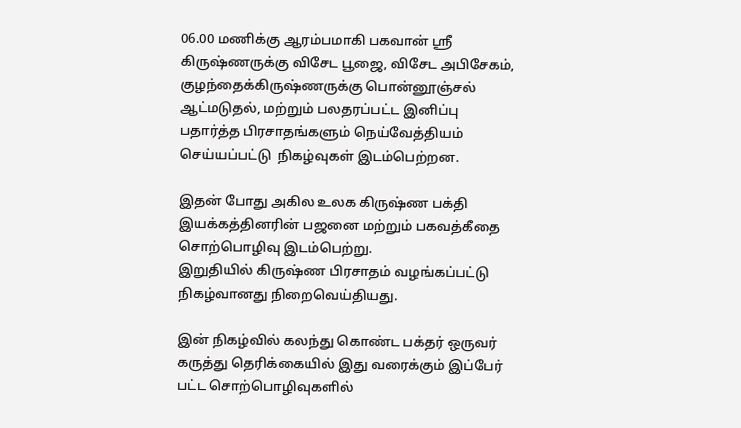06.00 மணிக்கு ஆரம்பமாகி பகவான் ஶ்ரீ கிருஷ்ணருக்கு விசேட பூஜை, விசேட அபிசேகம், குழந்தைக்கிருஷ்ணருக்கு பொன்னூஞ்சல் ஆட்மடுதல், மற்றும் பலதரப்பட்ட இனிப்பு பதார்த்த பிரசாதங்களும் நெய்வேத்தியம் செய்யப்பட்டு  நிகழ்வுகள் இடம்பெற்றன.

இதன் போது அகில உலக கிருஷ்ண பக்தி இயக்கத்தினரின் பஜனை மற்றும் பகவத்கீதை சொற்பொழிவு இடம்பெற்று.
இறுதியில் கிருஷ்ண பிரசாதம் வழங்கப்பட்டு நிகழ்வானது நிறைவெய்தியது.

இன் நிகழ்வில் கலந்து கொண்ட பக்தர் ஒருவர் கருத்து தெரிக்கையில் இது வரைக்கும் இப்பேர் பட்ட சொற்பொழிவுகளில்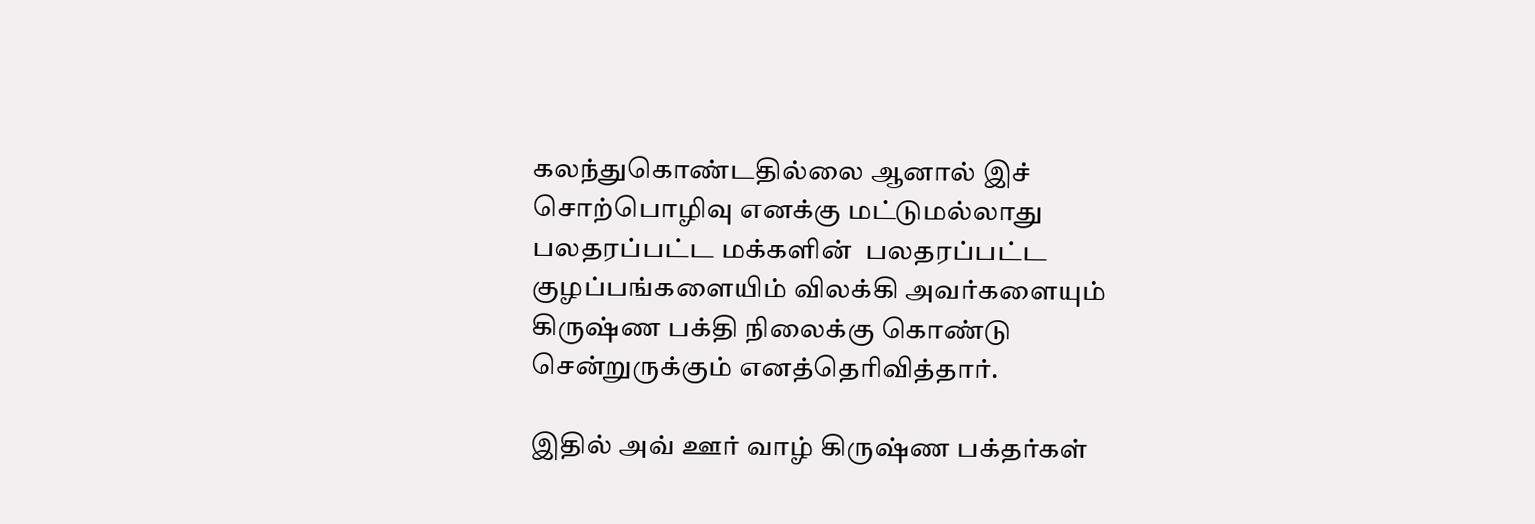கலந்துகொண்டதில்லை ஆனால் இச் சொற்பொழிவு எனக்கு மட்டுமல்லாது பலதரப்பட்ட மக்களின்  பலதரப்பட்ட குழப்பங்களையிம் விலக்கி அவர்களையும்  கிருஷ்ண பக்தி நிலைக்கு கொண்டு சென்றுருக்கும் எனத்தெரிவித்தார்.

இதில் அவ் ஊர் வாழ் கிருஷ்ண பக்தர்கள்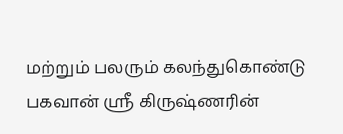மற்றும் பலரும் கலந்துகொண்டு பகவான் ஶ்ரீ கிருஷ்ணரின்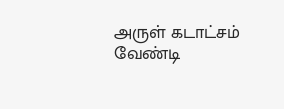அருள் கடாட்சம் வேண்டி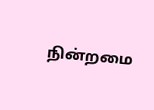நின்றமை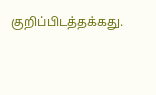குறிப்பிடத்தக்கது.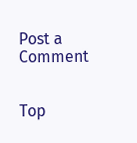Post a Comment


Top